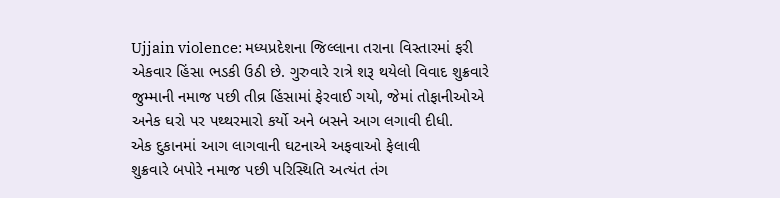Ujjain violence: મધ્યપ્રદેશના જિલ્લાના તરાના વિસ્તારમાં ફરી એકવાર હિંસા ભડકી ઉઠી છે. ગુરુવારે રાત્રે શરૂ થયેલો વિવાદ શુક્રવારે જુમ્માની નમાજ પછી તીવ્ર હિંસામાં ફેરવાઈ ગયો, જેમાં તોફાનીઓએ અનેક ઘરો પર પથ્થરમારો કર્યો અને બસને આગ લગાવી દીધી.
એક દુકાનમાં આગ લાગવાની ઘટનાએ અફવાઓ ફેલાવી
શુક્રવારે બપોરે નમાજ પછી પરિસ્થિતિ અત્યંત તંગ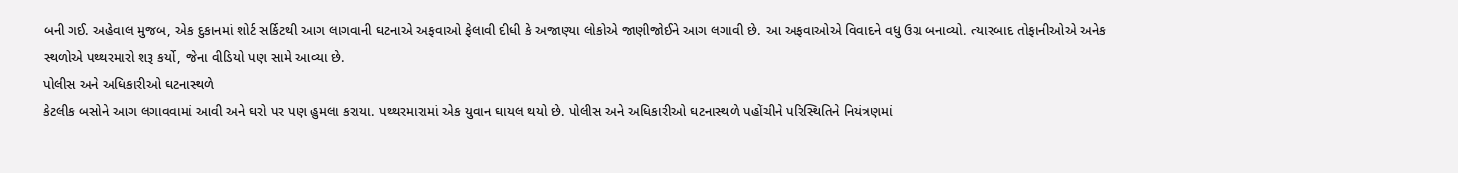બની ગઈ. અહેવાલ મુજબ, એક દુકાનમાં શોર્ટ સર્કિટથી આગ લાગવાની ઘટનાએ અફવાઓ ફેલાવી દીધી કે અજાણ્યા લોકોએ જાણીજોઈને આગ લગાવી છે. આ અફવાઓએ વિવાદને વધુ ઉગ્ર બનાવ્યો. ત્યારબાદ તોફાનીઓએ અનેક સ્થળોએ પથ્થરમારો શરૂ કર્યો, જેના વીડિયો પણ સામે આવ્યા છે.
પોલીસ અને અધિકારીઓ ઘટનાસ્થળે
કેટલીક બસોને આગ લગાવવામાં આવી અને ઘરો પર પણ હુમલા કરાયા. પથ્થરમારામાં એક યુવાન ઘાયલ થયો છે. પોલીસ અને અધિકારીઓ ઘટનાસ્થળે પહોંચીને પરિસ્થિતિને નિયંત્રણમાં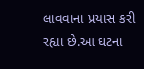લાવવાના પ્રયાસ કરી રહ્યા છે.આ ઘટના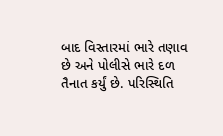બાદ વિસ્તારમાં ભારે તણાવ છે અને પોલીસે ભારે દળ તૈનાત કર્યું છે. પરિસ્થિતિ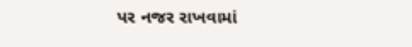પર નજર રાખવામાં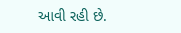આવી રહી છે.